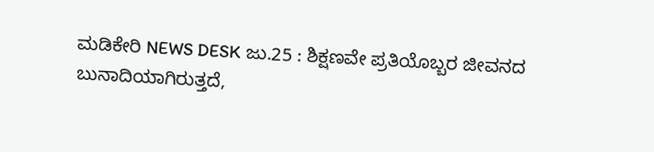ಮಡಿಕೇರಿ NEWS DESK ಜು.25 : ಶಿಕ್ಷಣವೇ ಪ್ರತಿಯೊಬ್ಬರ ಜೀವನದ ಬುನಾದಿಯಾಗಿರುತ್ತದೆ,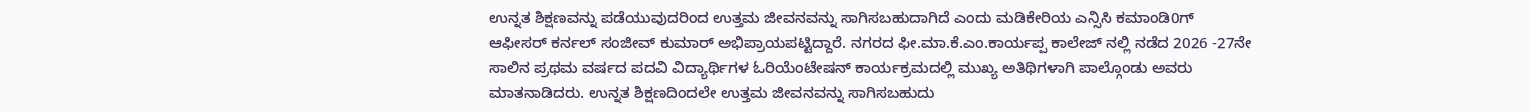ಉನ್ನತ ಶಿಕ್ಷಣವನ್ನು ಪಡೆಯುವುದರಿಂದ ಉತ್ತಮ ಜೀವನವನ್ನು ಸಾಗಿಸಬಹುದಾಗಿದೆ ಎಂದು ಮಡಿಕೇರಿಯ ಎನ್ಸಿಸಿ ಕಮಾಂಡಿ0ಗ್ ಆಫೀಸರ್ ಕರ್ನಲ್ ಸಂಜೀವ್ ಕುಮಾರ್ ಅಭಿಪ್ರಾಯಪಟ್ಟಿದ್ದಾರೆ. ನಗರದ ಫೀ.ಮಾ.ಕೆ.ಎಂ.ಕಾರ್ಯಪ್ಪ ಕಾಲೇಜ್ ನಲ್ಲಿ ನಡೆದ 2026 -27ನೇ ಸಾಲಿನ ಪ್ರಥಮ ವರ್ಷದ ಪದವಿ ವಿದ್ಯಾರ್ಥಿಗಳ ಓರಿಯೆಂಟೇಷನ್ ಕಾರ್ಯಕ್ರಮದಲ್ಲಿ ಮುಖ್ಯ ಅತಿಥಿಗಳಾಗಿ ಪಾಲ್ಗೊಂಡು ಅವರು ಮಾತನಾಡಿದರು. ಉನ್ನತ ಶಿಕ್ಷಣದಿಂದಲೇ ಉತ್ತಮ ಜೀವನವನ್ನು ಸಾಗಿಸಬಹುದು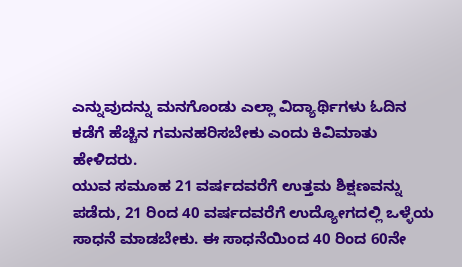ಎನ್ನುವುದನ್ನು ಮನಗೊಂಡು ಎಲ್ಲಾ ವಿದ್ಯಾರ್ಥಿಗಳು ಓದಿನ ಕಡೆಗೆ ಹೆಚ್ಚಿನ ಗಮನಹರಿಸಬೇಕು ಎಂದು ಕಿವಿಮಾತು ಹೇಳಿದರು.
ಯುವ ಸಮೂಹ 21 ವರ್ಷದವರೆಗೆ ಉತ್ತಮ ಶಿಕ್ಷಣವನ್ನು ಪಡೆದು, 21 ರಿಂದ 40 ವರ್ಷದವರೆಗೆ ಉದ್ಯೋಗದಲ್ಲಿ ಒಳ್ಳೆಯ ಸಾಧನೆ ಮಾಡಬೇಕು. ಈ ಸಾಧನೆಯಿಂದ 40 ರಿಂದ 60ನೇ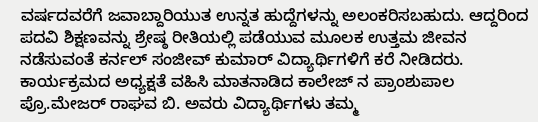ವರ್ಷದವರೆಗೆ ಜವಾಬ್ದಾರಿಯುತ ಉನ್ನತ ಹುದ್ದೆಗಳನ್ನು ಅಲಂಕರಿಸಬಹುದು. ಆದ್ದರಿಂದ ಪದವಿ ಶಿಕ್ಷಣವನ್ನು ಶ್ರೇಷ್ಠ ರೀತಿಯಲ್ಲಿ ಪಡೆಯುವ ಮೂಲಕ ಉತ್ತಮ ಜೀವನ ನಡೆಸುವಂತೆ ಕರ್ನಲ್ ಸಂಜೀವ್ ಕುಮಾರ್ ವಿದ್ಯಾರ್ಥಿಗಳಿಗೆ ಕರೆ ನೀಡಿದರು. ಕಾರ್ಯಕ್ರಮದ ಅಧ್ಯಕ್ಷತೆ ವಹಿಸಿ ಮಾತನಾಡಿದ ಕಾಲೇಜ್ ನ ಪ್ರಾಂಶುಪಾಲ ಪ್ರೊ.ಮೇಜರ್ ರಾಘವ ಬಿ. ಅವರು ವಿದ್ಯಾರ್ಥಿಗಳು ತಮ್ಮ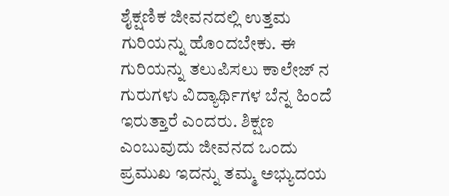ಶೈಕ್ಷಣಿಕ ಜೀವನದಲ್ಲಿ ಉತ್ತಮ ಗುರಿಯನ್ನು ಹೊಂದಬೇಕು. ಈ ಗುರಿಯನ್ನು ತಲುಪಿಸಲು ಕಾಲೇಜ್ ನ ಗುರುಗಳು ವಿದ್ಯಾರ್ಥಿಗಳ ಬೆನ್ನ ಹಿಂದೆ ಇರುತ್ತಾರೆ ಎಂದರು. ಶಿಕ್ಷಣ ಎಂಬುವುದು ಜೀವನದ ಒಂದು ಪ್ರಮುಖ ಇದನ್ನು ತಮ್ಮ ಅಭ್ಯುದಯ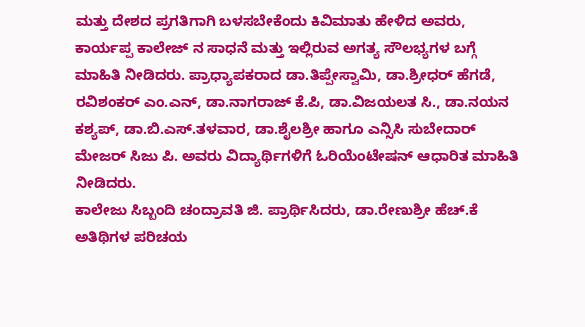ಮತ್ತು ದೇಶದ ಪ್ರಗತಿಗಾಗಿ ಬಳಸಬೇಕೆಂದು ಕಿವಿಮಾತು ಹೇಳಿದ ಅವರು, ಕಾರ್ಯಪ್ಪ ಕಾಲೇಜ್ ನ ಸಾಧನೆ ಮತ್ತು ಇಲ್ಲಿರುವ ಅಗತ್ಯ ಸೌಲಭ್ಯಗಳ ಬಗ್ಗೆ ಮಾಹಿತಿ ನೀಡಿದರು. ಪ್ರಾಧ್ಯಾಪಕರಾದ ಡಾ.ತಿಪ್ಪೇಸ್ವಾಮಿ, ಡಾ.ಶ್ರೀಧರ್ ಹೆಗಡೆ, ರವಿಶಂಕರ್ ಎಂ.ಎನ್, ಡಾ.ನಾಗರಾಜ್ ಕೆ.ಪಿ, ಡಾ.ವಿಜಯಲತ ಸಿ., ಡಾ.ನಯನ ಕಶ್ಯಪ್, ಡಾ.ಬಿ.ಎಸ್.ತಳವಾರ, ಡಾ.ಶೈಲಶ್ರೀ ಹಾಗೂ ಎನ್ಸಿಸಿ ಸುಬೇದಾರ್ ಮೇಜರ್ ಸಿಜು ಪಿ. ಅವರು ವಿದ್ಯಾರ್ಥಿಗಳಿಗೆ ಓರಿಯೆಂಟೇಷನ್ ಆಧಾರಿತ ಮಾಹಿತಿ ನೀಡಿದರು.
ಕಾಲೇಜು ಸಿಬ್ಬಂದಿ ಚಂದ್ರಾವತಿ ಜಿ. ಪ್ರಾರ್ಥಿಸಿದರು, ಡಾ.ರೇಣುಶ್ರೀ ಹೆಚ್.ಕೆ ಅತಿಥಿಗಳ ಪರಿಚಯ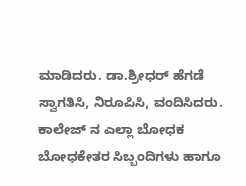ಮಾಡಿದರು. ಡಾ.ಶ್ರೀಧರ್ ಹೆಗಡೆ ಸ್ವಾಗತಿಸಿ, ನಿರೂಪಿಸಿ, ವಂದಿಸಿದರು. ಕಾಲೇಜ್ ನ ಎಲ್ಲಾ ಬೋಧಕ ಬೋಧಕೇತರ ಸಿಬ್ಬಂದಿಗಳು ಹಾಗೂ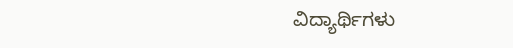ವಿದ್ಯಾರ್ಥಿಗಳು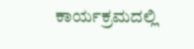ಕಾರ್ಯಕ್ರಮದಲ್ಲಿ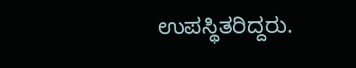ಉಪಸ್ಥಿತರಿದ್ದರು.